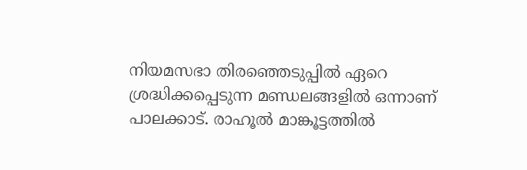നിയമസഭാ തിരഞ്ഞെടുപ്പില്‍ ഏറെ ശ്രദ്ധിക്കപ്പെടുന്ന മണ്ഡലങ്ങളില്‍ ഒന്നാണ് പാലക്കാട്. രാഹൂല്‍ മാങ്കൂട്ടത്തില്‍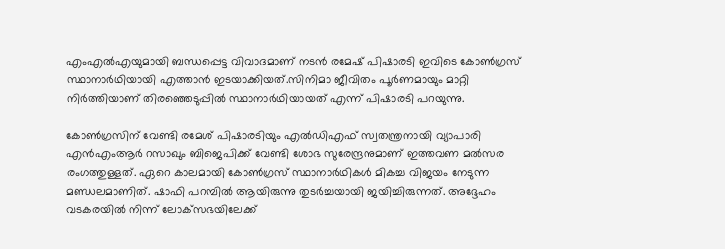എംഎല്‍എയുമായി ബന്ധപ്പെട്ട വിവാദമാണ് നടന്‍ രമേഷ് പിഷാരടി ഇവിടെ കോണ്‍ഗ്രസ് സ്ഥാനാര്‍ഥിയായി എത്താന്‍ ഇടയാക്കിയത്.സിനിമാ ജീവിതം പൂര്‍ണമായും മാറ്റി നിര്‍ത്തിയാണ് തിരഞ്ഞെടുപ്പില്‍ സ്ഥാനാര്‍ഥിയായത് എന്ന് പിഷാരടി പറയുന്നു.

കോണ്‍ഗ്രസിന് വേണ്ടി രമേശ് പിഷാരടിയും എല്‍ഡിഎഫ് സ്വതന്ത്രനായി വ്യാപാരി എന്‍എംആര്‍ റസാഖും ബിജെപിക്ക് വേണ്ടി ശോഭ സുരേന്ദ്രനുമാണ് ഇത്തവണ മല്‍സര രംഗത്തുള്ളത്. ഏറെ കാലമായി കോണ്‍ഗ്രസ് സ്ഥാനാര്‍ഥികള്‍ മികച്ച വിജയം നേടുന്ന മണ്ഡലമാണിത്. ഷാഫി പറമ്പില്‍ ആയിരുന്നു തുടര്‍ച്ചയായി ജയിച്ചിരുന്നത്. അദ്ദേഹം വടകരയില്‍ നിന്ന് ലോക്‌സഭയിലേക്ക്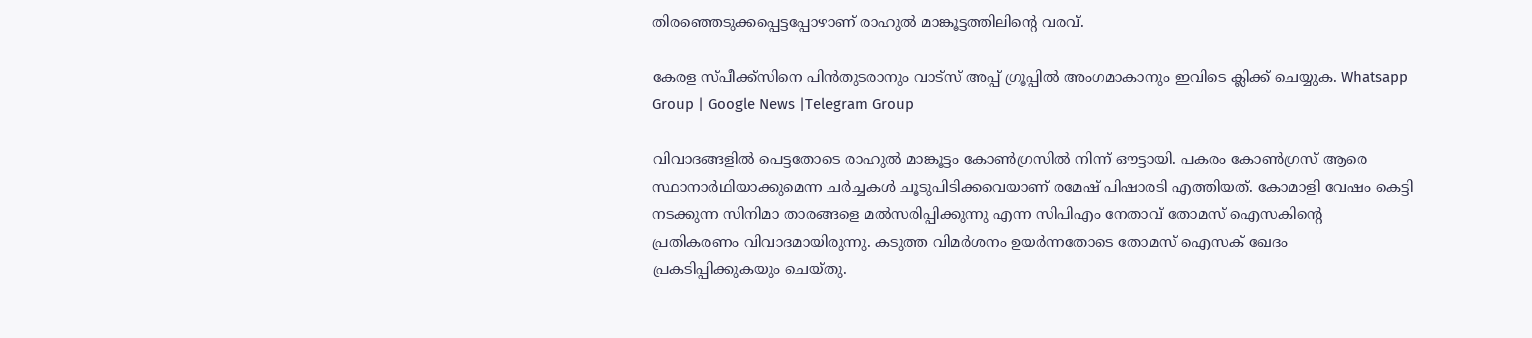തിരഞ്ഞെടുക്കപ്പെട്ടപ്പോഴാണ് രാഹുല്‍ മാങ്കൂട്ടത്തിലിന്റെ വരവ്.

കേരള സ്പീക്ക്സിനെ പിൻതുടരാനും വാട്സ് അപ്പ് ഗ്രൂപ്പിൽ അംഗമാകാനും ഇവിടെ ക്ലിക്ക് ചെയ്യുക. Whatsapp Group | Google News |Telegram Group

വിവാദങ്ങളില്‍ പെട്ടതോടെ രാഹുല്‍ മാങ്കൂട്ടം കോണ്‍ഗ്രസില്‍ നിന്ന് ഔട്ടായി. പകരം കോണ്‍ഗ്രസ് ആരെ സ്ഥാനാര്‍ഥിയാക്കുമെന്ന ചര്‍ച്ചകള്‍ ചൂടുപിടിക്കവെയാണ് രമേഷ് പിഷാരടി എത്തിയത്. കോമാളി വേഷം കെട്ടി നടക്കുന്ന സിനിമാ താരങ്ങളെ മല്‍സരിപ്പിക്കുന്നു എന്ന സിപിഎം നേതാവ് തോമസ് ഐസകിന്റെ പ്രതികരണം വിവാദമായിരുന്നു. കടുത്ത വിമര്‍ശനം ഉയര്‍ന്നതോടെ തോമസ് ഐസക് ഖേദം പ്രകടിപ്പിക്കുകയും ചെയ്തു.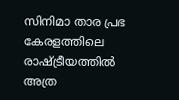സിനിമാ താര പ്രഭ കേരളത്തിലെ രാഷ്ട്രീയത്തില്‍ അത്ര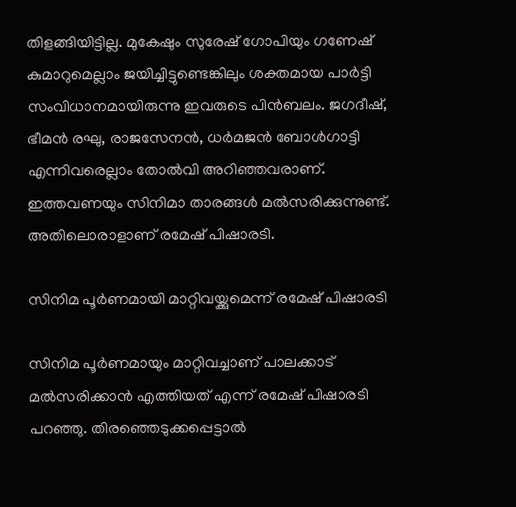തിളങ്ങിയിട്ടില്ല. മുകേഷും സുരേഷ് ഗോപിയും ഗണേഷ് കുമാറുമെല്ലാം ജയിച്ചിട്ടുണ്ടെങ്കിലും ശക്തമായ പാര്‍ട്ടി സംവിധാനമായിരുന്നു ഇവരുടെ പിന്‍ബലം. ജഗദീഷ്, ഭീമന്‍ രഘു, രാജസേനന്‍, ധര്‍മജന്‍ ബോള്‍ഗാട്ടി എന്നിവരെല്ലാം തോല്‍വി അറിഞ്ഞവരാണ്. ഇത്തവണയും സിനിമാ താരങ്ങള്‍ മല്‍സരിക്കുന്നുണ്ട്. അതിലൊരാളാണ് രമേഷ് പിഷാരടി.

സിനിമ പൂര്‍ണമായി മാറ്റിവയ്ക്കുമെന്ന് രമേഷ് പിഷാരടി

സിനിമ പൂര്‍ണമായും മാറ്റിവച്ചാണ് പാലക്കാട് മല്‍സരിക്കാന്‍ എത്തിയത് എന്ന് രമേഷ് പിഷാരടി പറഞ്ഞു. തിരഞ്ഞെടുക്കപ്പെട്ടാല്‍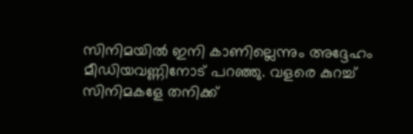സിനിമയില്‍ ഇനി കാണില്ലെന്നും അദ്ദേഹം മീഡിയവണ്ണിനോട് പറഞ്ഞു. വളരെ കുറച്ച്‌ സിനിമകളേ തനിക്ക്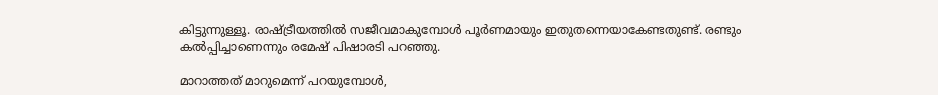കിട്ടുന്നുള്ളൂ. രാഷ്ട്രീയത്തില്‍ സജീവമാകുമ്പോള്‍ പൂര്‍ണമായും ഇതുതന്നെയാകേണ്ടതുണ്ട്. രണ്ടും കല്‍പ്പിച്ചാണെന്നും രമേഷ് പിഷാരടി പറഞ്ഞു.

മാറാത്തത് മാറുമെന്ന് പറയുമ്പോള്‍,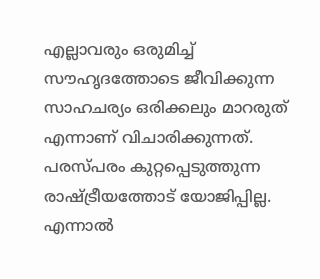എല്ലാവരും ഒരുമിച്ച്‌ സൗഹൃദത്തോടെ ജീവിക്കുന്ന സാഹചര്യം ഒരിക്കലും മാറരുത് എന്നാണ് വിചാരിക്കുന്നത്. പരസ്പരം കുറ്റപ്പെടുത്തുന്ന രാഷ്ട്രീയത്തോട് യോജിപ്പില്ല. എന്നാല്‍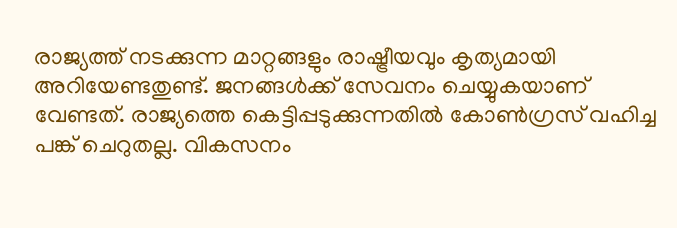രാജ്യത്ത് നടക്കുന്ന മാറ്റങ്ങളും രാഷ്ട്രീയവും കൃത്യമായി അറിയേണ്ടതുണ്ട്. ജനങ്ങള്‍ക്ക് സേവനം ചെയ്യുകയാണ് വേണ്ടത്. രാജ്യത്തെ കെട്ടിപ്പടുക്കുന്നതില്‍ കോണ്‍ഗ്രസ് വഹിച്ച പങ്ക് ചെറുതല്ല. വികസനം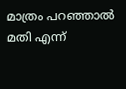മാത്രം പറഞ്ഞാല്‍ മതി എന്ന്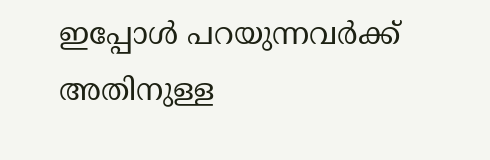ഇപ്പോള്‍ പറയുന്നവര്‍ക്ക് അതിനുള്ള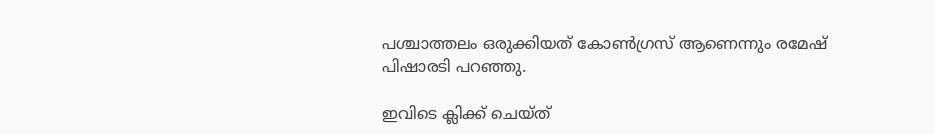പശ്ചാത്തലം ഒരുക്കിയത് കോണ്‍ഗ്രസ് ആണെന്നും രമേഷ് പിഷാരടി പറഞ്ഞു.

ഇവിടെ ക്ലിക്ക് ചെയ്ത്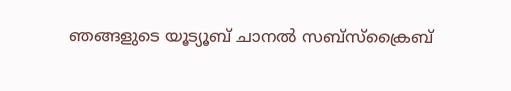ഞങ്ങളുടെ യൂട്യൂബ് ചാനൽ സബ്സ്ക്രൈബ്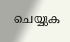ചെയ്യുക